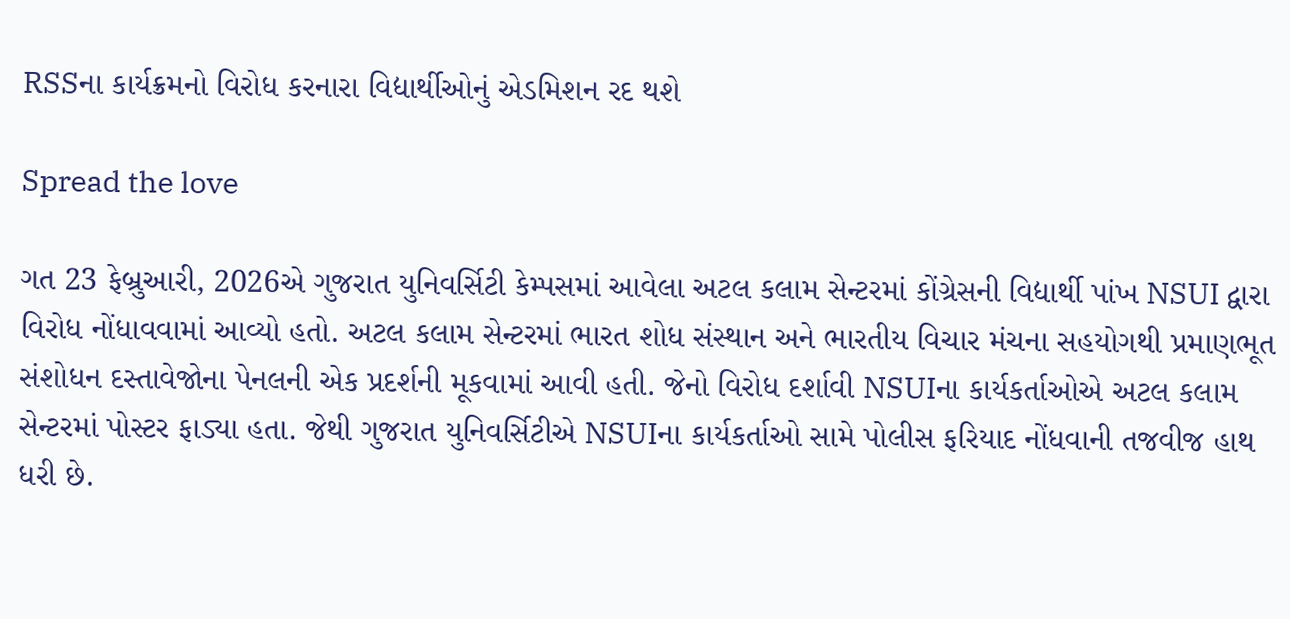RSSના કાર્યક્રમનો વિરોધ કરનારા વિદ્યાર્થીઓનું એડમિશન રદ થશે

Spread the love

ગત 23 ફેબ્રુઆરી, 2026એ ગુજરાત યુનિવર્સિટી કેમ્પસમાં આવેલા અટલ કલામ સેન્ટરમાં કોંગ્રેસની વિદ્યાર્થી પાંખ NSUI દ્વારા વિરોધ નોંધાવવામાં આવ્યો હતો. અટલ કલામ સેન્ટરમાં ભારત શોધ સંસ્થાન અને ભારતીય વિચાર મંચના સહયોગથી પ્રમાણભૂત સંશોધન દસ્તાવેજોના પેનલની એક પ્રદર્શની મૂકવામાં આવી હતી. જેનો વિરોધ દર્શાવી NSUIના કાર્યકર્તાઓએ અટલ કલામ સેન્ટરમાં પોસ્ટર ફાડ્યા હતા. જેથી ગુજરાત યુનિવર્સિટીએ NSUIના કાર્યકર્તાઓ સામે પોલીસ ફરિયાદ નોંધવાની તજવીજ હાથ ધરી છે.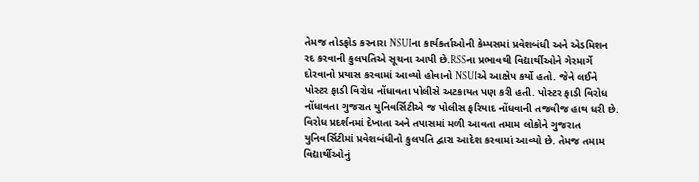તેમજ તોડફોડ કરનારા NSUIના કાર્યકર્તાઓની કેમ્પસમાં પ્રવેશબંધી અને એડમિશન રદ કરવાની કુલપતિએ સૂચના આપી છે.RSSના પ્રભાવથી વિદ્યાર્થીઓને ગેરમાર્ગે દોરવાનો પ્રયાસ કરવામાં આવ્યો હોવાનો NSUIએ આક્ષેપ કર્યો હતો. જેને લઈને પોસ્ટર ફાડી વિરોધ નોંધાવતા પોલીસે અટકાયત પણ કરી હતી. પોસ્ટર ફાડી વિરોધ નોંધાવતા ગુજરાત યુનિવર્સિટીએ જ પોલીસ ફરિયાદ નોંધવાની તજવીજ હાથ ધરી છે. વિરોધ પ્રદર્શનમાં દેખાતા અને તપાસમાં મળી આવતા તમામ લોકોને ગુજરાત યુનિવર્સિટીમાં પ્રવેશબંધીનો કુલપતિ દ્વારા આદેશ કરવામાં આવ્યો છે. તેમજ તમામ વિદ્યાર્થીઓનું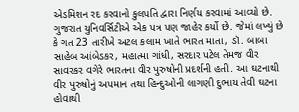એડમિશન રદ કરવાનો કુલપતિ દ્વારા નિર્ણય કરવામાં આવ્યો છે.
ગુજરાત યુનિવર્સિટીએ એક પત્ર પણ જાહેર કર્યો છે. જેમાં લખ્યું છે કે ગત 23 તારીખે અટલ કલામ ખાતે ભારત માતા, ડૉ. બાબા સાહેબ આંબેડકર, મહાત્મા ગાંધી, સરદાર પટેલ તેમજ વીર સાવરકર વગેરે ભારતના વીર પુરુષોની પ્રદર્શની હતી. આ ઘટનાથી વીર પુરુષોનું અપમાન તથા હિન્દુઓની લાગણી દુભાય તેવી ઘટના હોવાથી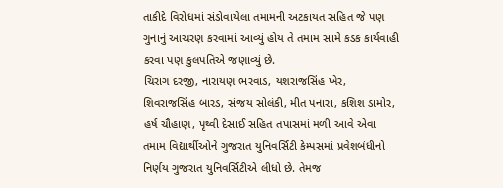તાકીદે વિરોધમાં સંડોવાયેલા તમામની અટકાયત સહિત જે પણ ગુનાનું આચરણ કરવામાં આવ્યું હોય તે તમામ સામે કડક કાર્યવાહી કરવા પણ કુલપતિએ જણાવ્યું છે.
ચિરાગ દરજી, નારાયણ ભરવાડ, યશરાજસિંહ ખેર, શિવરાજસિંહ બારડ, સંજય સોલંકી, મીત પનારા, કશિશ ડામોર, હર્ષ ચૌહાણ, પૃથ્વી દેસાઈ સહિત તપાસમાં મળી આવે એવા તમામ વિદ્યાર્થીઓને ગુજરાત યુનિવર્સિટી કેમ્પસમાં પ્રવેશબંધીનો નિર્ણય ગુજરાત યુનિવર્સિટીએ લીધો છે. તેમજ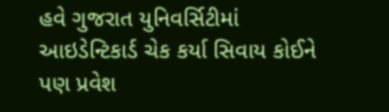હવે ગુજરાત યુનિવર્સિટીમાં આઇડેન્ટિકાર્ડ ચેક કર્યા સિવાય કોઈને પણ પ્રવેશ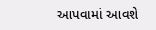આપવામાં આવશે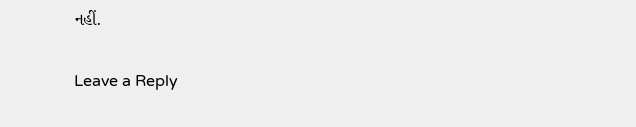નહીં.

Leave a Reply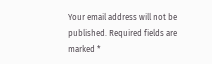Your email address will not be published. Required fields are marked *